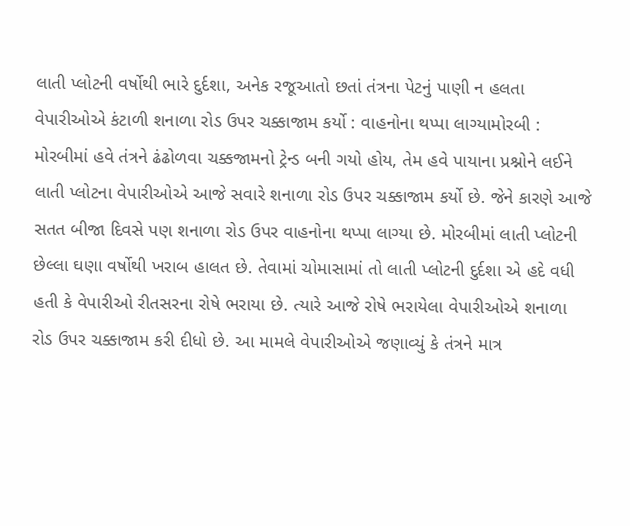લાતી પ્લોટની વર્ષોથી ભારે દુર્દશા, અનેક રજૂઆતો છતાં તંત્રના પેટનું પાણી ન હલતા વેપારીઓએ કંટાળી શનાળા રોડ ઉપર ચક્કાજામ કર્યો : વાહનોના થપ્પા લાગ્યામોરબી : મોરબીમાં હવે તંત્રને ઢંઢોળવા ચક્કજામનો ટ્રેન્ડ બની ગયો હોય, તેમ હવે પાયાના પ્રશ્નોને લઈને લાતી પ્લોટના વેપારીઓએ આજે સવારે શનાળા રોડ ઉપર ચક્કાજામ કર્યો છે. જેને કારણે આજે સતત બીજા દિવસે પણ શનાળા રોડ ઉપર વાહનોના થપ્પા લાગ્યા છે. મોરબીમાં લાતી પ્લોટની છેલ્લા ઘણા વર્ષોથી ખરાબ હાલત છે. તેવામાં ચોમાસામાં તો લાતી પ્લોટની દુર્દશા એ હદે વધી હતી કે વેપારીઓ રીતસરના રોષે ભરાયા છે. ત્યારે આજે રોષે ભરાયેલા વેપારીઓએ શનાળા રોડ ઉપર ચક્કાજામ કરી દીધો છે. આ મામલે વેપારીઓએ જણાવ્યું કે તંત્રને માત્ર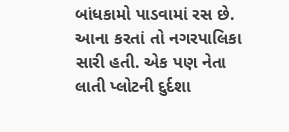બાંધકામો પાડવામાં રસ છે. આના કરતાં તો નગરપાલિકા સારી હતી. એક પણ નેતા લાતી પ્લોટની દુર્દશા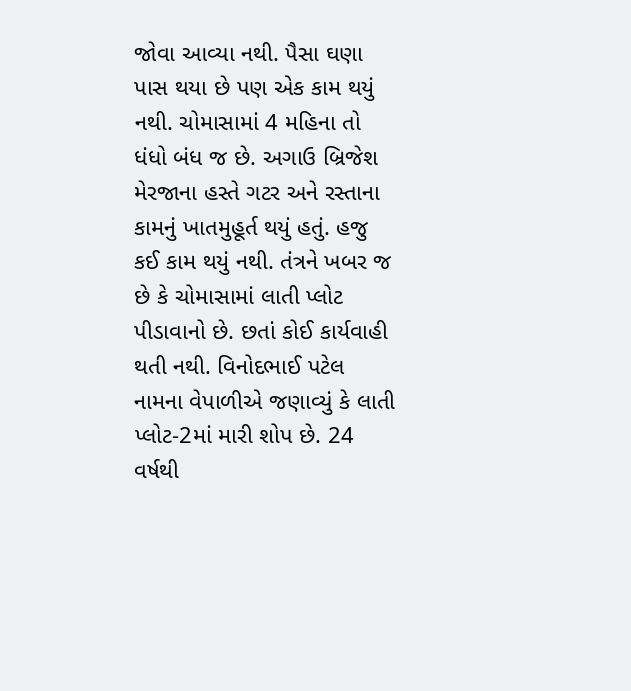જોવા આવ્યા નથી. પૈસા ઘણા પાસ થયા છે પણ એક કામ થયું નથી. ચોમાસામાં 4 મહિના તો ધંધો બંધ જ છે. અગાઉ બ્રિજેશ મેરજાના હસ્તે ગટર અને રસ્તાના કામનું ખાતમુહૂર્ત થયું હતું. હજુ કઈ કામ થયું નથી. તંત્રને ખબર જ છે કે ચોમાસામાં લાતી પ્લોટ પીડાવાનો છે. છતાં કોઈ કાર્યવાહી થતી નથી. વિનોદભાઈ પટેલ નામના વેપાળીએ જણાવ્યું કે લાતી પ્લોટ-2માં મારી શોપ છે. 24 વર્ષથી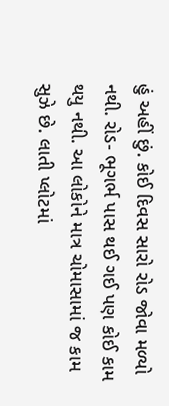હું અહીં છું. કોઈ દિવસ સારો રોડ જોવા મળ્યો નથી. રોડ- ભૂગર્ભ પાસ થઈ ગઈ પણ કોઈ કામ થયુ નથી. આ લોકોને માત્ર ચોમાસામાં જ કામ સુઝે છે. લાતી પ્લોટમાં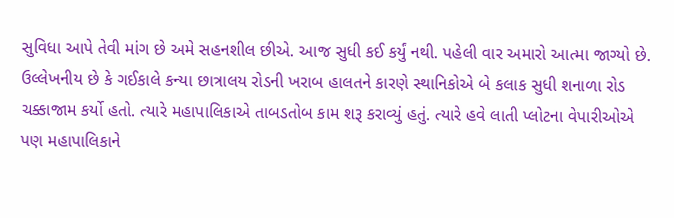સુવિધા આપે તેવી માંગ છે અમે સહનશીલ છીએ. આજ સુધી કઈ કર્યું નથી. પહેલી વાર અમારો આત્મા જાગ્યો છે. ઉલ્લેખનીય છે કે ગઈકાલે કન્યા છાત્રાલય રોડની ખરાબ હાલતને કારણે સ્થાનિકોએ બે કલાક સુધી શનાળા રોડ ચક્કાજામ કર્યો હતો. ત્યારે મહાપાલિકાએ તાબડતોબ કામ શરૂ કરાવ્યું હતું. ત્યારે હવે લાતી પ્લોટના વેપારીઓએ પણ મહાપાલિકાને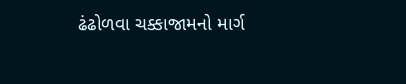ઢંઢોળવા ચક્કાજામનો માર્ગ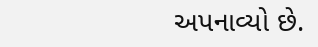અપનાવ્યો છે.